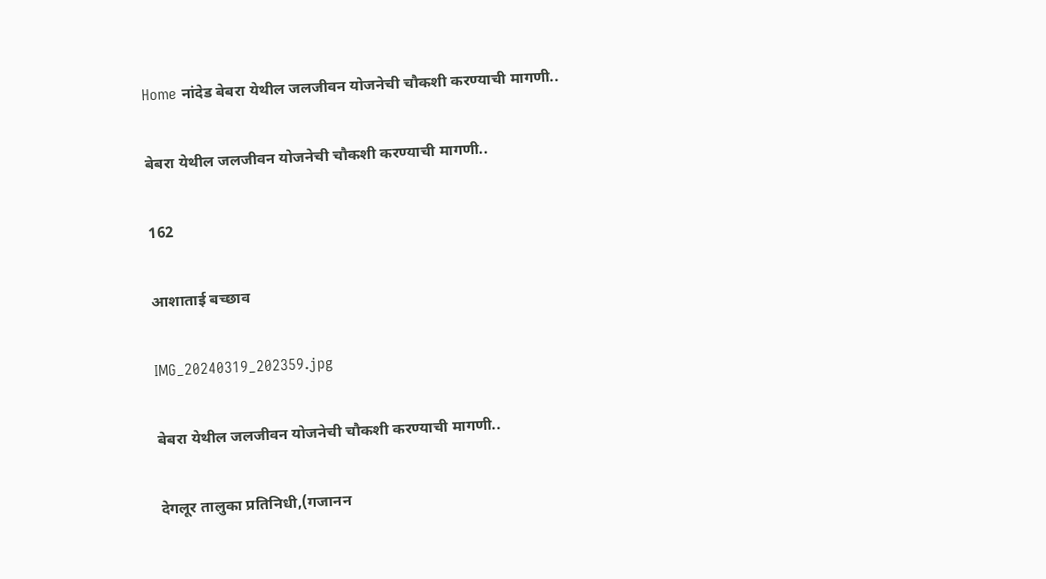Home नांदेड बेबरा येथील जलजीवन योजनेची चौकशी करण्याची मागणी..

बेबरा येथील जलजीवन योजनेची चौकशी करण्याची मागणी..

162

आशाताई बच्छाव

IMG_20240319_202359.jpg

बेबरा येथील जलजीवन योजनेची चौकशी करण्याची मागणी..

देगलूर तालुका प्रतिनिधी,(गजानन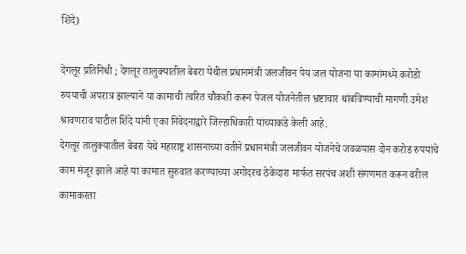शिंदे)

देगलूर प्रतिनिधी ; देगलूर तालुक्यातील बेबरा येथील प्रधानमंत्री जलजीवन पेय जल योजना या कामांमध्ये करोडो रुपयाची अपरात्र झाल्याने या कामाची त्वरित चौकशी करून पेजल योजनेतील भ्रष्टाचार थांबविण्याची मागणी उमेश श्रावणराव पाटील शिंदे यांनी एका निवेदनाद्वारे जिल्हाधिकारी यांच्याकडे केली आहे.
देगलूर तालुक्यातील बेबरा येथे महाराष्ट्र शासनाच्या वतीने प्रधानमंत्री जलजीवन योजनेचे जवळपास दोन करोड रुपयांचे काम मंजूर झाले आहे या कामात सुरुवात करण्याच्या अगोदरच ठेकेदारा मार्फत सरपंच अशी संगणमत करून वरील कामाकरता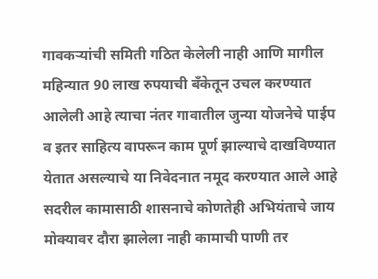गावकऱ्यांची समिती गठित केलेली नाही आणि मागील महिन्यात 90 लाख रुपयाची बँकेतून उचल करण्यात आलेली आहे त्याचा नंतर गावातील जुन्या योजनेचे पाईप व इतर साहित्य वापरून काम पूर्ण झाल्याचे दाखविण्यात येतात असल्याचे या निवेदनात नमूद करण्यात आले आहे सदरील कामासाठी शासनाचे कोणतेही अभियंताचे जाय मोक्यावर दौरा झालेला नाही कामाची पाणी तर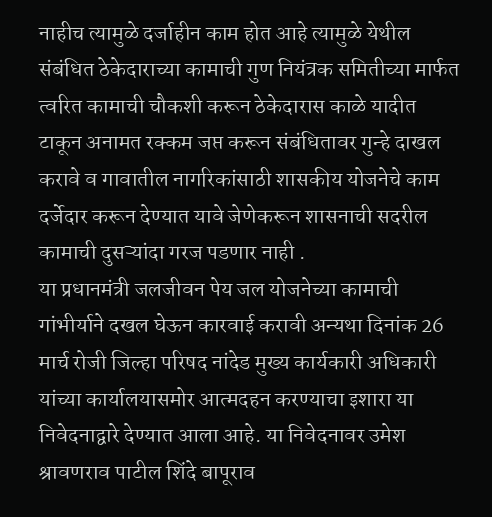नाहीच त्यामुळे दर्जाहीन काम होत आहे त्यामुळे येथील संबंधित ठेकेदाराच्या कामाची गुण नियंत्रक समितीच्या मार्फत त्वरित कामाची चौकशी करून ठेकेदारास काळे यादीत टाकून अनामत रक्कम जप्त करून संबंधितावर गुन्हे दाखल करावे व गावातील नागरिकांसाठी शासकीय योजनेचे काम दर्जेदार करून देण्यात यावे जेणेकरून शासनाची सदरील कामाची दुसऱ्यांदा गरज पडणार नाही .
या प्रधानमंत्री जलजीवन पेय जल योजनेच्या कामाची गांभीर्याने दखल घेऊन कारवाई करावी अन्यथा दिनांक 26 मार्च रोजी जिल्हा परिषद नांदेड मुख्य कार्यकारी अधिकारी यांच्या कार्यालयासमोर आत्मदहन करण्याचा इशारा या निवेदनाद्वारे देण्यात आला आहे. या निवेदनावर उमेश श्रावणराव पाटील शिंदे बापूराव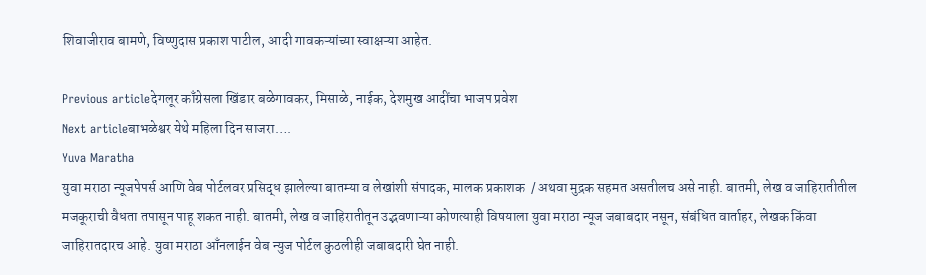शिवाजीराव बामणे, विष्णुदास प्रकाश पाटील, आदी गावकऱ्यांच्या स्वाक्षऱ्या आहेत.

Previous articleदेगलूर काँग्रेसला खिंडार बळेगावकर, मिसाळे, नाईक, देशमुख आदींचा भाजप प्रवेश
Next articleबाभळेश्वर येथे महिला दिन साजरा….
Yuva Maratha
युवा मराठा न्यूजपेपर्स आणि वेब पोर्टलवर प्रसिद्ध झालेल्या बातम्या व लेखांशी संपादक, मालक प्रकाशक  / अथवा मुद्रक सहमत असतीलच असे नाही. बातमी, लेख व जाहिरातीतील मजकूराची वैधता तपासून पाहू शकत नाही. बातमी, लेख व जाहिरातीतून उद्भवणाऱ्या कोणत्याही विषयाला युवा मराठा न्यूज जबाबदार नसून, संबंधित वार्ताहर, लेखक किंवा जाहिरातदारच आहे. युवा मराठा आँनलाईन वेब न्युज पोर्टल कुठलीही जबाबदारी घेत नाही.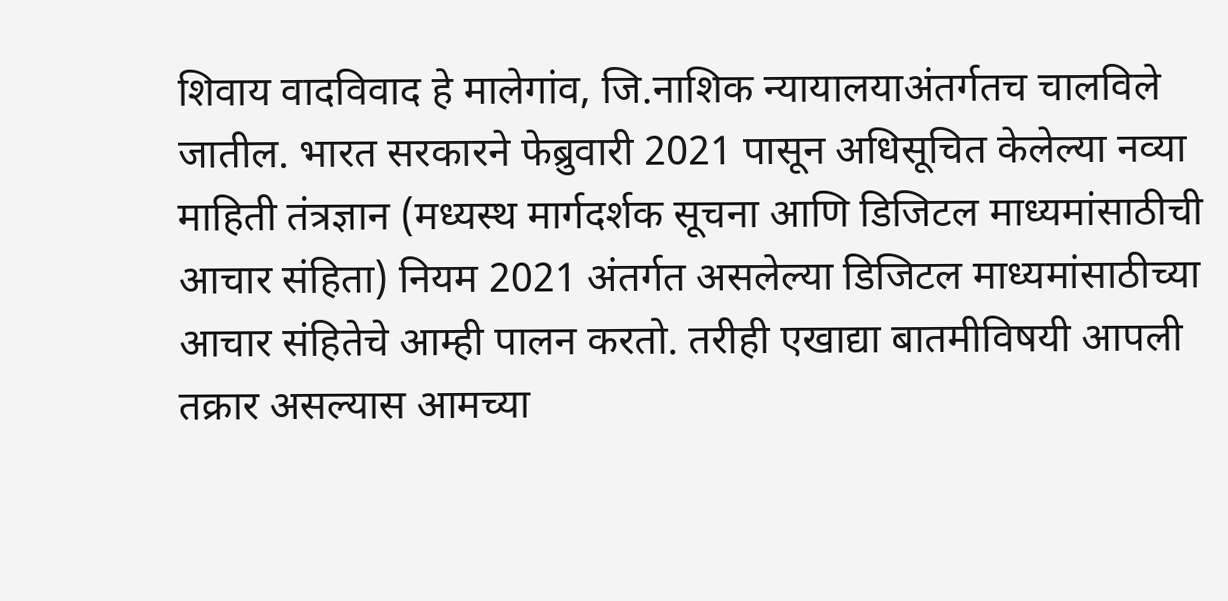शिवाय वादविवाद हे मालेगांव, जि.नाशिक न्यायालयाअंतर्गतच चालविले जातील. भारत सरकारने फेब्रुवारी 2021 पासून अधिसूचित केलेल्या नव्या माहिती तंत्रज्ञान (मध्यस्थ मार्गदर्शक सूचना आणि डिजिटल माध्यमांसाठीची आचार संहिता) नियम 2021 अंतर्गत असलेल्या डिजिटल माध्यमांसाठीच्या आचार संहितेचे आम्ही पालन करतो. तरीही एखाद्या बातमीविषयी आपली तक्रार असल्यास आमच्या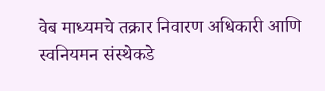वेब माध्यमचे तक्रार निवारण अधिकारी आणि स्वनियमन संस्थेकडे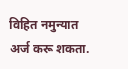विहित नमुन्यात अर्ज करू शकता.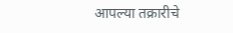आपल्या तक्रारीचे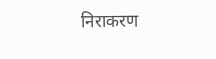निराकरण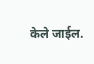केले जाईल.